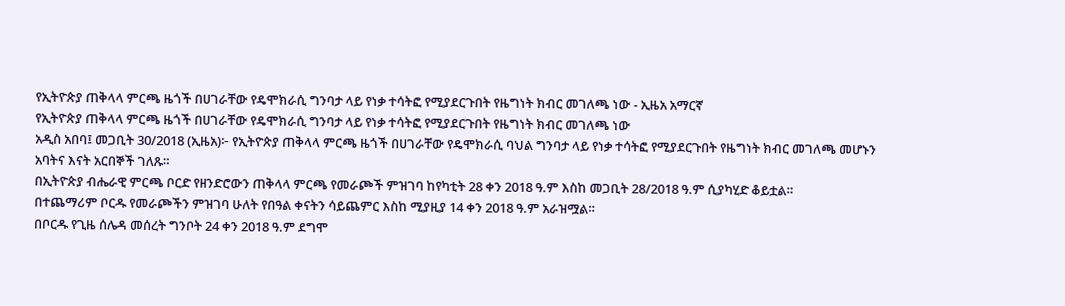የኢትዮጵያ ጠቅላላ ምርጫ ዜጎች በሀገራቸው የዴሞክራሲ ግንባታ ላይ የነቃ ተሳትፎ የሚያደርጉበት የዜግነት ክብር መገለጫ ነው - ኢዜአ አማርኛ
የኢትዮጵያ ጠቅላላ ምርጫ ዜጎች በሀገራቸው የዴሞክራሲ ግንባታ ላይ የነቃ ተሳትፎ የሚያደርጉበት የዜግነት ክብር መገለጫ ነው
አዲስ አበባ፤ መጋቢት 30/2018 (ኢዜአ)፦ የኢትዮጵያ ጠቅላላ ምርጫ ዜጎች በሀገራቸው የዴሞክራሲ ባህል ግንባታ ላይ የነቃ ተሳትፎ የሚያደርጉበት የዜግነት ክብር መገለጫ መሆኑን አባትና እናት አርበኞች ገለጹ።
በኢትዮጵያ ብሔራዊ ምርጫ ቦርድ የዘንድሮውን ጠቅላላ ምርጫ የመራጮች ምዝገባ ከየካቲት 28 ቀን 2018 ዓ.ም እስከ መጋቢት 28/2018 ዓ.ም ሲያካሂድ ቆይቷል።
በተጨማሪም ቦርዱ የመራጮችን ምዝገባ ሁለት የበዓል ቀናትን ሳይጨምር እስከ ሚያዚያ 14 ቀን 2018 ዓ.ም አራዝሟል።
በቦርዱ የጊዜ ሰሌዳ መሰረት ግንቦት 24 ቀን 2018 ዓ.ም ደግሞ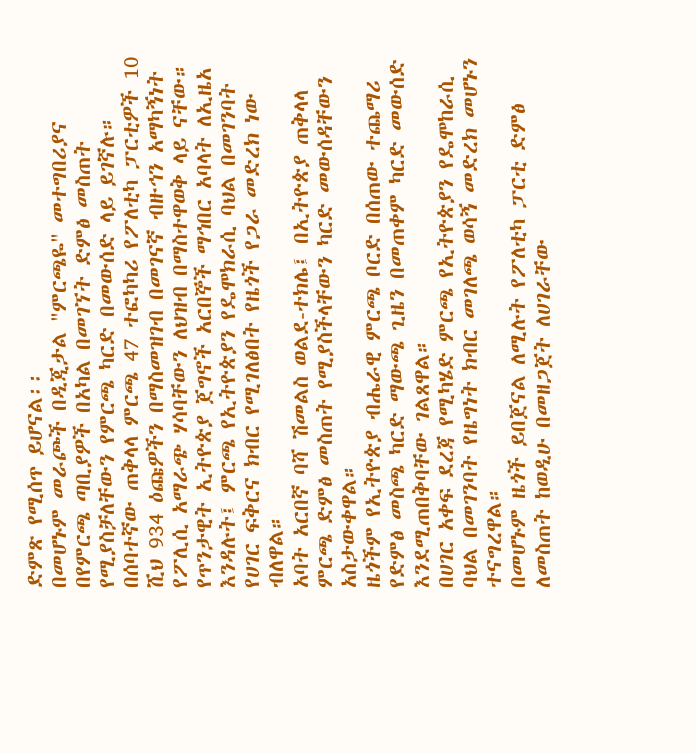ድምጽ የሚሰጥ ይሆናል፡፡
በመሆኑም መራጮች በዲጂታል "ምርጫዬ" መተግበሪያና በየምርጫ ጣቢያዎች በአካል በመገኘት ድምፅ መስጠት የሚያስቻለቸውን የምርጫ ካርድ በመውሰድ ላይ ይገኛሉ።
በሰባተኛው ጠቅላላ ምርጫ 47 ተፎካካሪ የፖለቲካ ፓርቲዎች 10 ሺህ 934 ዕጩዎችን በማስመዝገብ በመገናኛ ብዙኅን አማካኝነት የፖሊሲ አማራጭ ሃሳባቸውን ለህዝብ በማስተዋወቅ ላይ ናቸው።
የጥንታዊት ኢትዮጵያ ጀግኖች አርበኞች ማኅበር አባላት ለኢዜአ እንዳሉት፤ ምርጫ የኢትዮጵያን የዴሞክራሲ ባህል በመገንባት የሀገር ፍቅርና ክብር የሚገለፅበት የዜጎች የጋራ መድረክ ነው ብለዋል።
አባት አርበኛ ባሻ ሽመልስ ወልደ-ተክሌ፤ በኢትዮጵያ ጠቅላላ ምርጫ ድምፅ መስጠት የሚያስችላቸውን ካርድ መውሰዳቸውን አስታውቀዋል።
ዜጎችም የኢትዮጵያ ብሔራዊ ምርጫ ቦርድ በሰጠው ተጨማሪ የድምፅ መስጫ ካርድ ማውጫ ጊዜን በመጠቀም ካርድ መውሰድ እንደሚጠበቅባቸው ገልጸዋል።
በሀገር አቀፍ ደረጃ የሚካሄድ ምርጫ የኢትዮጵያን የዴሞከራሲ ባህል በመገንባት የዜግነት ክብር መገለጫ ወሳኝ መድረክ መሆኑን ተናግረዋል።
በመሆኑም ዜጎች ይበጀናል ለሚሉት የፖለቲካ ፓርቲ ድምፅ ለመስጠት ከወዲሁ በመዘጋጀት ለሀገራቸው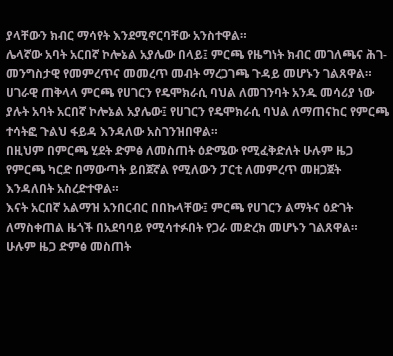ያላቸውን ክብር ማሳየት እንደሚኖርባቸው አንስተዋል።
ሌላኛው አባት አርበኛ ኮሎኔል አያሌው በላይ፤ ምርጫ የዜግነት ክብር መገለጫና ሕገ-መንግስታዊ የመምረጥና መመረጥ መብት ማረጋገጫ ጉዳይ መሆኑን ገልጸዋል።
ሀገራዊ ጠቅላላ ምርጫ የሀገርን የዴሞክራሲ ባህል ለመገንባት አንዱ መሳሪያ ነው ያሉት አባት አርበኛ ኮሎኔል አያሌው፤ የሀገርን የዴሞክራሲ ባህል ለማጠናከር የምርጫ ተሳትፎ ጉልህ ፋይዳ እንዳለው አስገንዝበዋል።
በዚህም በምርጫ ሂደት ድምፅ ለመስጠት ዕድሜው የሚፈቅድለት ሁሉም ዜጋ የምርጫ ካርድ በማውጣት ይበጀኛል የሚለውን ፓርቲ ለመምረጥ መዘጋጀት እንዳለበት አስረድተዋል።
እናት አርበኛ አልማዝ አንበርብር በበኩላቸው፤ ምርጫ የሀገርን ልማትና ዕድገት ለማስቀጠል ዜጎች በአደባባይ የሚሳተፉበት የጋራ መድረክ መሆኑን ገልጸዋል።
ሁሉም ዜጋ ድምፅ መስጠት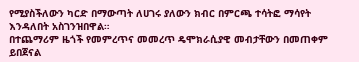የሚያስችለውን ካርድ በማውጣት ለሀገሩ ያለውን ክብር በምርጫ ተሳትፎ ማሳየት እንዳለበት አስገንዝበዋል።
በተጨማሪም ዜጎች የመምረጥና መመረጥ ዴሞክራሲያዊ መብታቸውን በመጠቀም ይበጀናል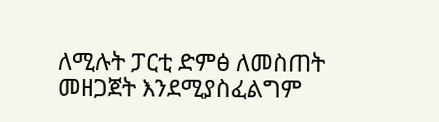ለሚሉት ፓርቲ ድምፅ ለመስጠት መዘጋጀት እንደሚያስፈልግም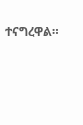ተናግረዋል።